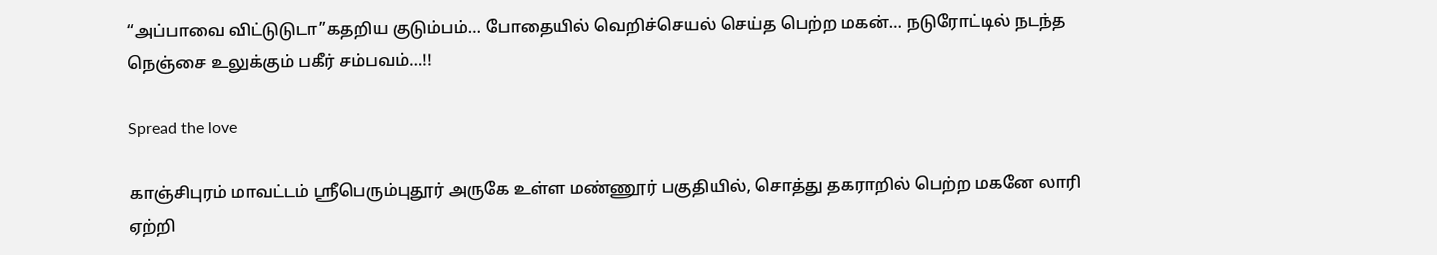“அப்பாவை விட்டுடுடா”கதறிய குடும்பம்… போதையில் வெறிச்செயல் செய்த பெற்ற மகன்… நடுரோட்டில் நடந்த நெஞ்சை உலுக்கும் பகீர் சம்பவம்…!!

Spread the love

காஞ்சிபுரம் மாவட்டம் ஸ்ரீபெரும்புதூர் அருகே உள்ள மண்ணூர் பகுதியில், சொத்து தகராறில் பெற்ற மகனே லாரி ஏற்றி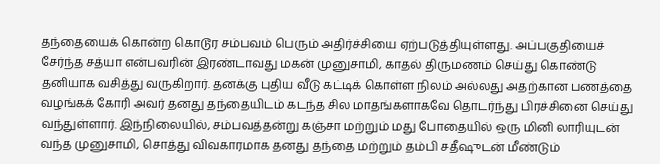தந்தையைக் கொன்ற கொடூர சம்பவம் பெரும் அதிர்ச்சியை ஏற்படுத்தியுள்ளது. அப்பகுதியைச் சேர்ந்த சத்யா என்பவரின் இரண்டாவது மகன் முனுசாமி, காதல் திருமணம் செய்து கொண்டு தனியாக வசித்து வருகிறார். தனக்கு புதிய வீடு கட்டிக் கொள்ள நிலம் அல்லது அதற்கான பணத்தை வழங்கக் கோரி அவர் தனது தந்தையிடம் கடந்த சில மாதங்களாகவே தொடர்ந்து பிரச்சினை செய்து வந்துள்ளார். இந்நிலையில், சம்பவத்தன்று கஞ்சா மற்றும் மது போதையில் ஒரு மினி லாரியுடன் வந்த முனுசாமி, சொத்து விவகாரமாக தனது தந்தை மற்றும் தம்பி சதீஷுடன் மீண்டும்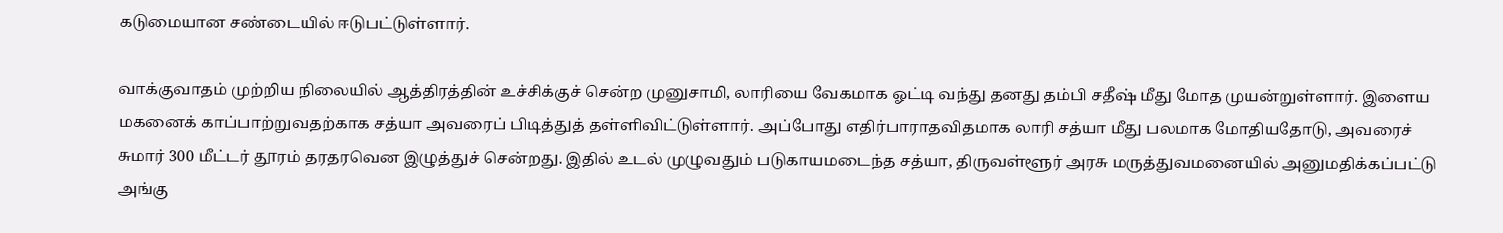கடுமையான சண்டையில் ஈடுபட்டுள்ளார்.

வாக்குவாதம் முற்றிய நிலையில் ஆத்திரத்தின் உச்சிக்குச் சென்ற முனுசாமி, லாரியை வேகமாக ஓட்டி வந்து தனது தம்பி சதீஷ் மீது மோத முயன்றுள்ளார். இளைய மகனைக் காப்பாற்றுவதற்காக சத்யா அவரைப் பிடித்துத் தள்ளிவிட்டுள்ளார். அப்போது எதிர்பாராதவிதமாக லாரி சத்யா மீது பலமாக மோதியதோடு, அவரைச் சுமார் 300 மீட்டர் தூரம் தரதரவென இழுத்துச் சென்றது. இதில் உடல் முழுவதும் படுகாயமடைந்த சத்யா, திருவள்ளூர் அரசு மருத்துவமனையில் அனுமதிக்கப்பட்டு அங்கு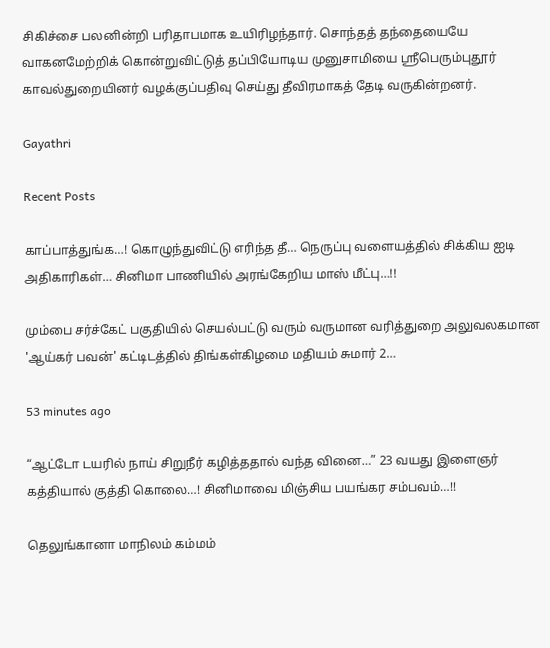சிகிச்சை பலனின்றி பரிதாபமாக உயிரிழந்தார். சொந்தத் தந்தையையே வாகனமேற்றிக் கொன்றுவிட்டுத் தப்பியோடிய முனுசாமியை ஸ்ரீபெரும்புதூர் காவல்துறையினர் வழக்குப்பதிவு செய்து தீவிரமாகத் தேடி வருகின்றனர்.

Gayathri

Recent Posts

காப்பாத்துங்க…! கொழுந்துவிட்டு எரிந்த தீ… நெருப்பு வளையத்தில் சிக்கிய ஐடி அதிகாரிகள்… சினிமா பாணியில் அரங்கேறிய மாஸ் மீட்பு…!!

மும்பை சர்ச்கேட் பகுதியில் செயல்பட்டு வரும் வருமான வரித்துறை அலுவலகமான 'ஆய்கர் பவன்' கட்டிடத்தில் திங்கள்கிழமை மதியம் சுமார் 2…

53 minutes ago

“ஆட்டோ டயரில் நாய் சிறுநீர் கழித்ததால் வந்த வினை…” 23 வயது இளைஞர் கத்தியால் குத்தி கொலை…! சினிமாவை மிஞ்சிய பயங்கர சம்பவம்…!!

தெலுங்கானா மாநிலம் கம்மம்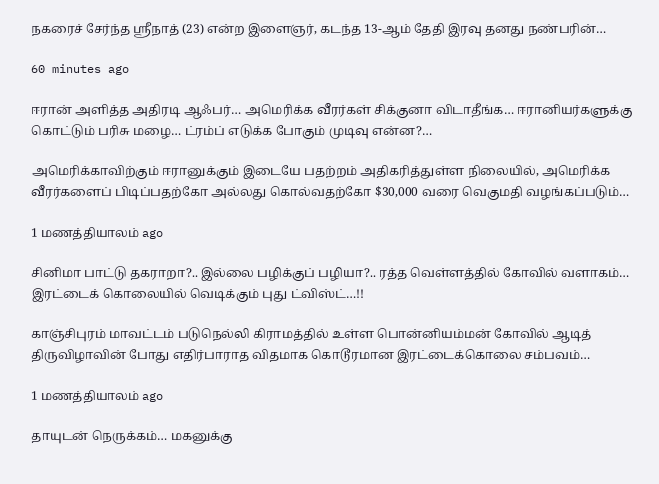நகரைச் சேர்ந்த ஸ்ரீநாத் (23) என்ற இளைஞர், கடந்த 13-ஆம் தேதி இரவு தனது நண்பரின்…

60 minutes ago

ஈரான் அளித்த அதிரடி ஆஃபர்… அமெரிக்க வீரர்கள் சிக்குனா விடாதீங்க… ஈரானியர்களுக்கு கொட்டும் பரிசு மழை… ட்ரம்ப் எடுக்க போகும் முடிவு என்ன?…

அமெரிக்காவிற்கும் ஈரானுக்கும் இடையே பதற்றம் அதிகரித்துள்ள நிலையில், அமெரிக்க வீரர்களைப் பிடிப்பதற்கோ அல்லது கொல்வதற்கோ $30,000 வரை வெகுமதி வழங்கப்படும்…

1 மணத்தியாலம் ago

சினிமா பாட்டு தகராறா?.. இல்லை பழிக்குப் பழியா?.. ரத்த வெள்ளத்தில் கோவில் வளாகம்… இரட்டைக் கொலையில் வெடிக்கும் புது ட்விஸ்ட்…!!

காஞ்சிபுரம் மாவட்டம் படுநெல்லி கிராமத்தில் உள்ள பொன்னியம்மன் கோவில் ஆடித் திருவிழாவின் போது எதிர்பாராத விதமாக கொடூரமான இரட்டைக்கொலை சம்பவம்…

1 மணத்தியாலம் ago

தாயுடன் நெருக்கம்… மகனுக்கு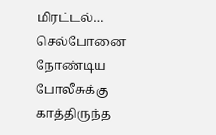மிரட்டல்… செல்போனை நோண்டிய போலீசுக்கு காத்திருந்த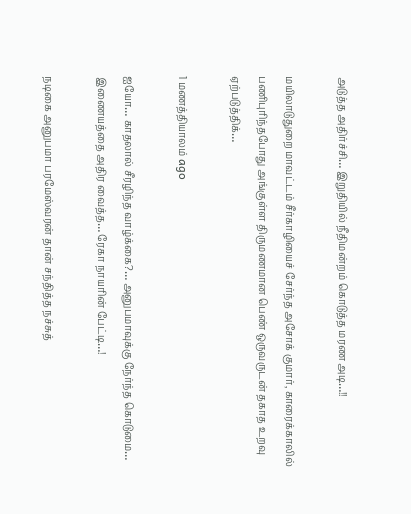அடுத்த அதிர்ச்சி… இறுதியில் நீதிமன்றம் கொடுத்த மரண அடி…!!

மயிலாடுதுறை மாவட்டம் சீர்காழியைச் சேர்ந்த அசோக் குமார், காரைக்காலில் பணிபுரிந்தபோது அங்குள்ள திருமணமான பெண் ஒருவருடன் தகாத உறவு ஏற்படுத்திக்…

1 மணத்தியாலம் ago

ஐயோ… காதலால் சீரழிந்த வாழ்க்கை?… அனுபமாவுக்கு நேர்ந்த கொடுமை… இணையத்தை அதிர வைத்த… ரேகா நாயரின் பேட்டி…!

நடிகை அனுபமா பரமேஸ்வரன் தான் சந்தித்த நச்சுத்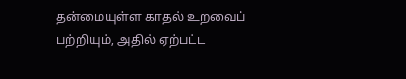தன்மையுள்ள காதல் உறவைப் பற்றியும், அதில் ஏற்பட்ட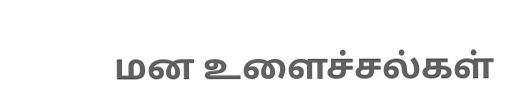மன உளைச்சல்கள்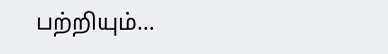பற்றியும்…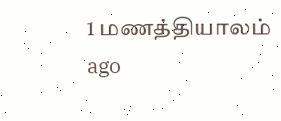1 மணத்தியாலம் ago